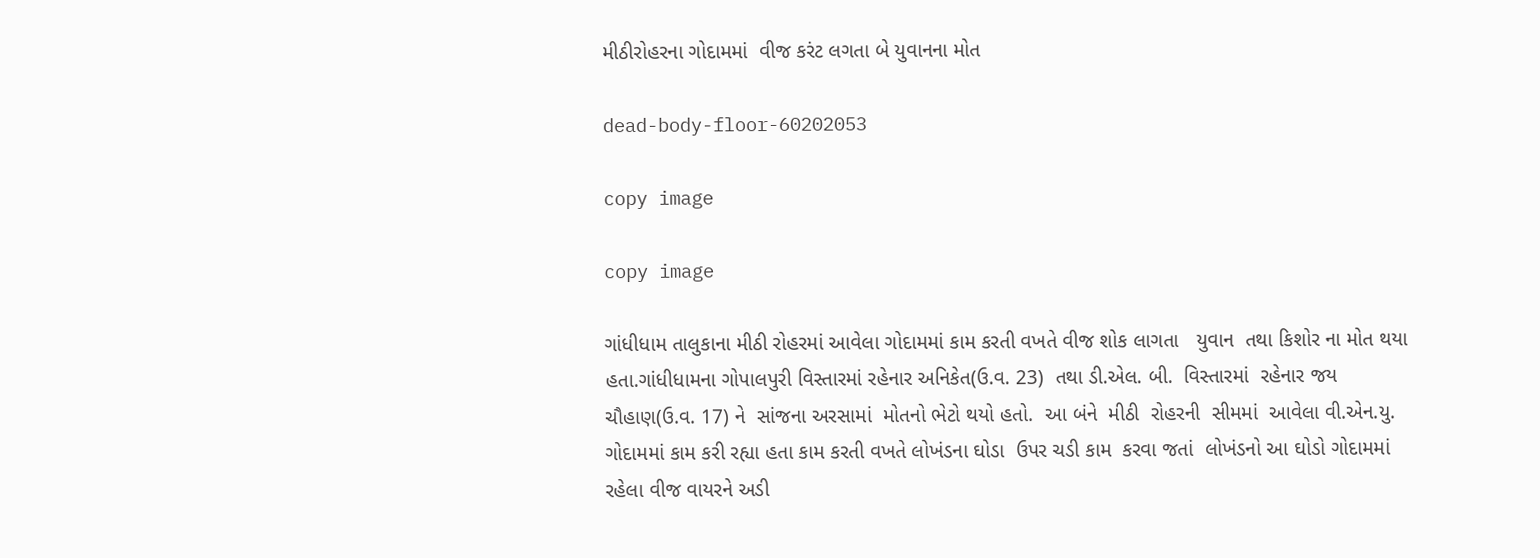મીઠીરોહરના ગોદામમાં  વીજ કરંટ લગતા બે યુવાનના મોત

dead-body-floor-60202053

copy image

copy image

ગાંધીધામ તાલુકાના મીઠી રોહરમાં આવેલા ગોદામમાં કામ કરતી વખતે વીજ શોક લાગતા   યુવાન  તથા કિશોર ના મોત થયા હતા.ગાંધીધામના ગોપાલપુરી વિસ્તારમાં રહેનાર અનિકેત(ઉ.વ. 23)  તથા ડી.એલ. બી.  વિસ્તારમાં  રહેનાર જય ચૌહાણ(ઉ.વ. 17) ને  સાંજના અરસામાં  મોતનો ભેટો થયો હતો.  આ બંને  મીઠી  રોહરની  સીમમાં  આવેલા વી.એન.યુ. ગોદામમાં કામ કરી રહ્યા હતા કામ કરતી વખતે લોખંડના ઘોડા  ઉપર ચડી કામ  કરવા જતાં  લોખંડનો આ ઘોડો ગોદામમાં રહેલા વીજ વાયરને અડી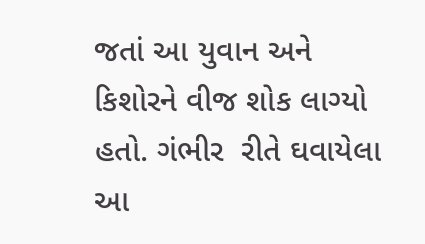જતાં આ યુવાન અને કિશોરને વીજ શોક લાગ્યો હતો. ગંભીર  રીતે ઘવાયેલા આ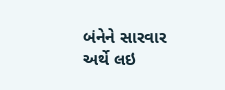બંનેને સારવાર અર્થે લઇ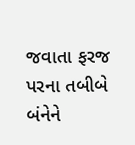જવાતા ફરજ પરના તબીબે બંનેને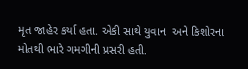મૃત જાહેર કર્યા હતા. એકી સાથે યુવાન  અને કિશોરના મોતથી ભારે ગમગીની પ્રસરી હતી.